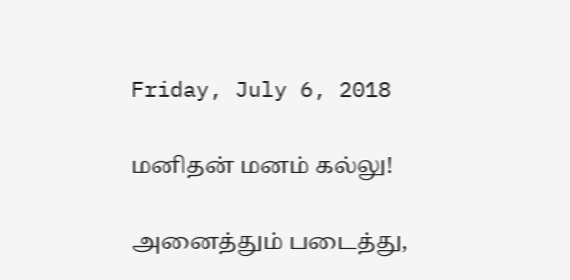Friday, July 6, 2018

மனிதன் மனம் கல்லு!

அனைத்தும் படைத்து,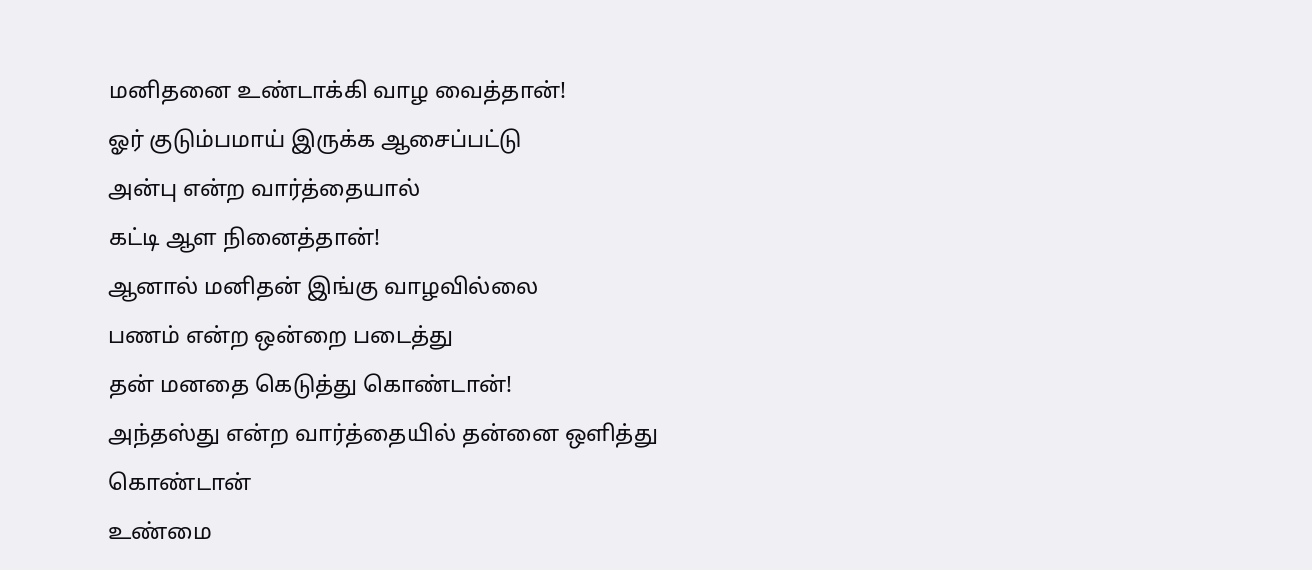மனிதனை உண்டாக்கி வாழ வைத்தான்!
ஓர் குடும்பமாய் இருக்க ஆசைப்பட்டு
அன்பு என்ற வார்த்தையால்
கட்டி ஆள நினைத்தான்!
ஆனால் மனிதன் இங்கு வாழவில்லை
பணம் என்ற ஒன்றை படைத்து
தன் மனதை கெடுத்து கொண்டான்!
அந்தஸ்து என்ற வார்த்தையில் தன்னை ஒளித்து கொண்டான்
உண்மை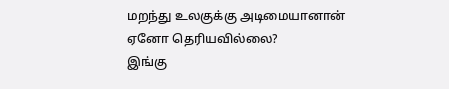மறந்து உலகுக்கு அடிமையானான்
ஏனோ தெரியவில்லை?
இங்கு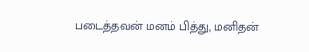படைத்தவன் மனம் பித்து, மனிதன்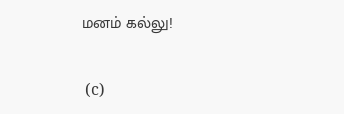மனம் கல்லு!

 (c)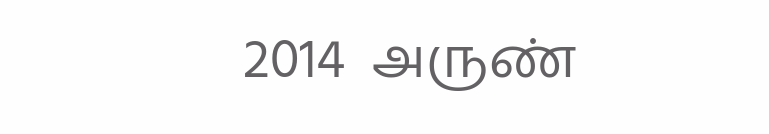2014  அருண்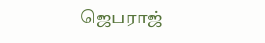ஜெபராஜ்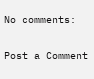No comments:

Post a Comment